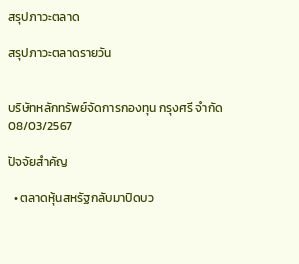สรุปภาวะตลาด

สรุปภาวะตลาดรายวัน


บริษัทหลักทรัพย์จัดการกองทุน กรุงศรี จำกัด
08/03/2567

ปัจจัยสำคัญ

  • ตลาดหุ้นสหรัฐกลับมาปิดบว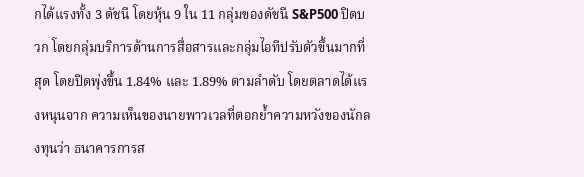กได้แรงทั้ง 3 ดัชนี โดยหุ้น 9 ใน 11 กลุ่มของดัชนี S&P500 ปิดบวก โดยกลุ่มบริการด้านการสื่อสารและกลุ่มไอทีปรับตัวขึ้นมากที่สุด โดยปิดพุ่งขึ้น 1.84% และ 1.89% ตามลำดับ โดยตลาดได้แรงหนุนจาก ความเห็นของนายพาวเวลที่ตอกย้ำความหวังของนักลงทุนว่า ธนาคารการส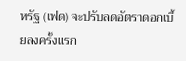หรัฐ (เฟด) จะปรับลดอัตราดอกเบี้ยลงครั้งแรก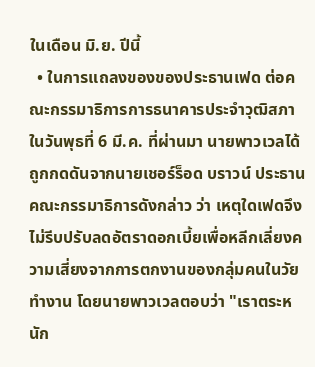ในเดือน มิ.ย. ปีนี้
  • ในการแถลงของของประธานเฟด ต่อคณะกรรมาธิการการธนาคารประจำวุฒิสภาในวันพุธที่ 6 มี.ค. ที่ผ่านมา นายพาวเวลได้ถูกกดดันจากนายเชอร์ร็อด บราวน์ ประธานคณะกรรมาธิการดังกล่าว ว่า เหตุใดเฟดจึงไม่รีบปรับลดอัตราดอกเบี้ยเพื่อหลีกเลี่ยงความเสี่ยงจากการตกงานของกลุ่มคนในวัยทำงาน โดยนายพาวเวลตอบว่า "เราตระหนัก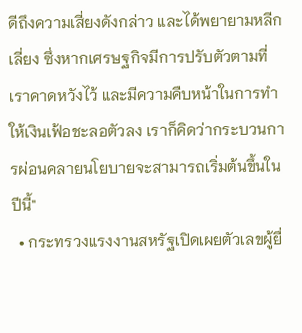ดีถึงความเสี่ยงดังกล่าว และได้พยายามหลีกเลี่ยง ซึ่งหากเศรษฐกิจมีการปรับตัวตามที่เราคาดหวังไว้ และมีความคืบหน้าในการทำให้เงินเฟ้อชะลอตัวลง เราก็คิดว่ากระบวนการผ่อนคลายนโยบายจะสามารถเริ่มต้นขึ้นในปีนี้"
  • กระทรวงแรงงานสหรัฐเปิดเผยตัวเลขผู้ยื่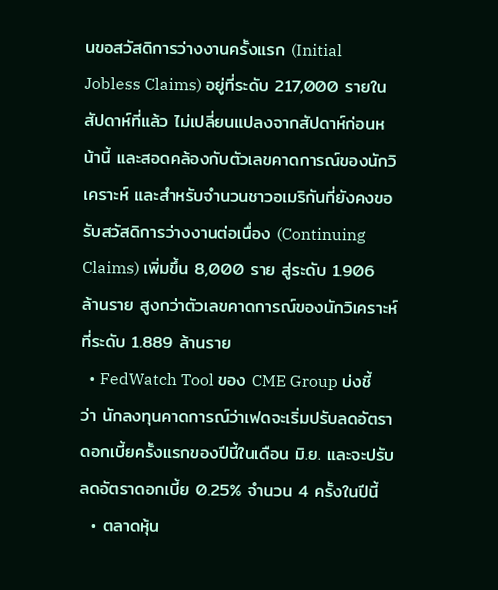นขอสวัสดิการว่างงานครั้งแรก (Initial Jobless Claims) อยู่ที่ระดับ 217,000 รายในสัปดาห์ที่แล้ว ไม่เปลี่ยนแปลงจากสัปดาห์ก่อนหน้านี้ และสอดคล้องกับตัวเลขคาดการณ์ของนักวิเคราะห์ และสำหรับจำนวนชาวอเมริกันที่ยังคงขอรับสวัสดิการว่างงานต่อเนื่อง (Continuing Claims) เพิ่มขึ้น 8,000 ราย สู่ระดับ 1.906 ล้านราย สูงกว่าตัวเลขคาดการณ์ของนักวิเคราะห์ที่ระดับ 1.889 ล้านราย
  • FedWatch Tool ของ CME Group บ่งชี้ว่า นักลงทุนคาดการณ์ว่าเฟดจะเริ่มปรับลดอัตราดอกเบี้ยครั้งแรกของปีนี้ในเดือน มิ.ย. และจะปรับลดอัตราดอกเบี้ย 0.25% จำนวน 4 ครั้งในปีนี้
  • ตลาดหุ้น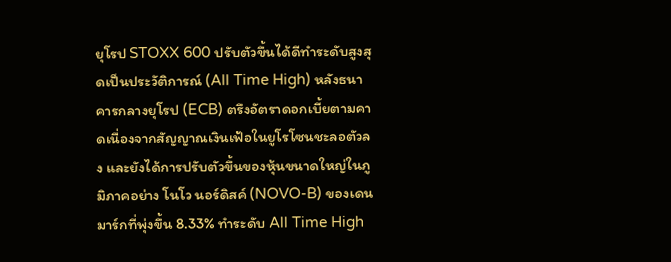ยุโรป STOXX 600 ปรับตัวขึ้นได้ดีทำระดับสูงสุดเป็นประวัติการณ์ (All Time High) หลังธนาคารกลางยุโรป (ECB) ตรึงอัตราดอกเบี้ยตามคาดเนื่องจากสัญญาณเงินเฟ้อในยูโรโซนชะลอตัวลง และยังได้การปรับตัวขึ้นของหุ้นขนาดใหญ่ในภูมิภาคอย่าง โนโว นอร์ดิสค์ (NOVO-B) ของเดนมาร์กที่พุ่งขึ้น 8.33% ทำระดับ All Time High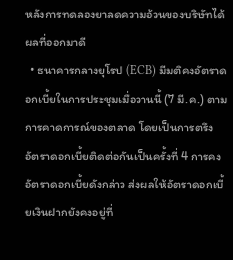หลังการทดลองยาลดความอ้วนของบริษัทได้ผลที่ออกมาดี
  • ธนาคารกลางยุโรป (ECB) มีมติคงอัตราดอกเบี้ยในการประชุมเมื่อวานนี้ (7 มี.ค.) ตามการคาดการณ์ของตลาด โดยเป็นการตรึงอัตราดอกเบี้ยติดต่อกันเป็นครั้งที่ 4 การคงอัตราดอกเบี้ยดังกล่าว ส่งผลให้อัตราดอกเบี้ยเงินฝากยังคงอยู่ที่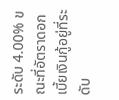ระดับ 4.00% ขณะที่อัตราดอกเบี้ยเงินกู้อยู่ที่ระดับ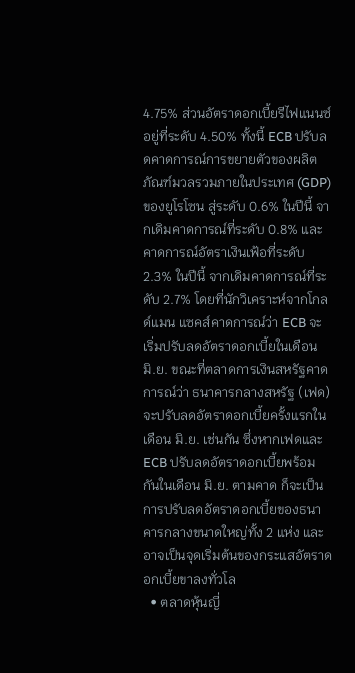4.75% ส่วนอัตราดอกเบี้ยรีไฟแนนซ์อยู่ที่ระดับ 4.50% ทั้งนี้ ECB ปรับลดคาดการณ์การขยายตัวของผลิตภัณฑ์มวลรวมภายในประเทศ (GDP) ของยูโรโซน สู่ระดับ 0.6% ในปีนี้ จากเดิมคาดการณ์ที่ระดับ 0.8% และ คาดการณ์อัตราเงินเฟ้อที่ระดับ 2.3% ในปีนี้ จากเดิมคาดการณ์ที่ระดับ 2.7% โดยที่นักวิเคราะห์จากโกลด์แมน แซคส์คาดการณ์ว่า ECB จะเริ่มปรับลดอัตราดอกเบี้ยในเดือน มิ.ย. ขณะที่ตลาดการเงินสหรัฐคาดการณ์ว่า ธนาคารกลางสหรัฐ (เฟด) จะปรับลดอัตราดอกเบี้ยครั้งแรกในเดือน มิ.ย. เช่นกัน ซึ่งหากเฟดและ ECB ปรับลดอัตราดอกเบี้ยพร้อมกันในเดือน มิ.ย. ตามคาด ก็จะเป็นการปรับลดอัตราดอกเบี้ยของธนาคารกลางขนาดใหญ่ทั้ง 2 แห่ง และอาจเป็นจุดเริ่มต้นของกระแสอัตราดอกเบี้ยขาลงทั่วโล
  • ตลาดหุ้นญี่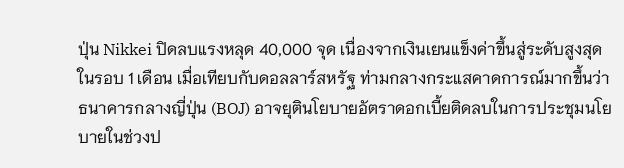ปุ่น Nikkei ปิดลบแรงหลุด 40,000 จุด เนื่องจากเงินเยนแข็งค่าขึ้นสู่ระดับสูงสุดในรอบ 1 เดือน เมื่อเทียบกับดอลลาร์สหรัฐ ท่ามกลางกระแสคาดการณ์มากขึ้นว่า ธนาคารกลางญี่ปุ่น (BOJ) อาจยุตินโยบายอัตราดอกเบี้ยติดลบในการประชุมนโยบายในช่วงป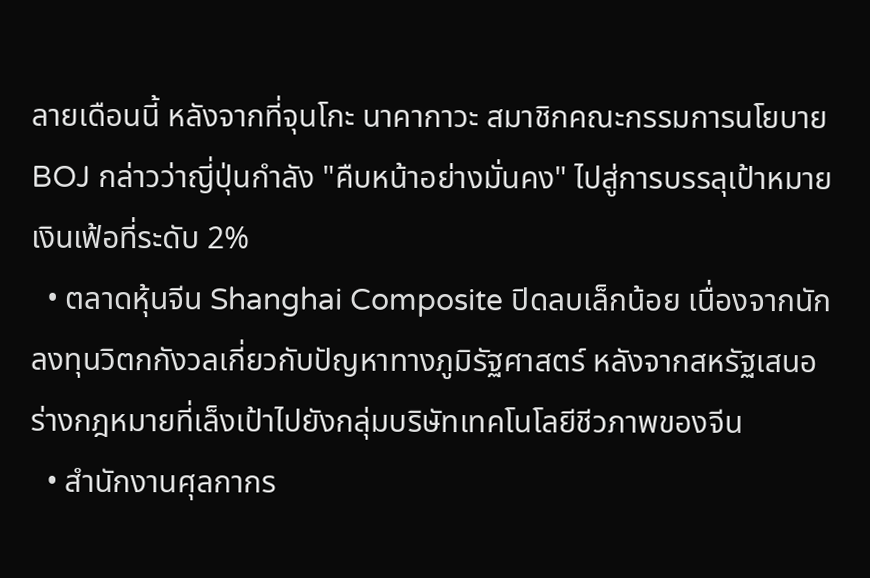ลายเดือนนี้ หลังจากที่จุนโกะ นาคากาวะ สมาชิกคณะกรรมการนโยบาย BOJ กล่าวว่าญี่ปุ่นกำลัง "คืบหน้าอย่างมั่นคง" ไปสู่การบรรลุเป้าหมายเงินเฟ้อที่ระดับ 2%
  • ตลาดหุ้นจีน Shanghai Composite ปิดลบเล็กน้อย เนื่องจากนักลงทุนวิตกกังวลเกี่ยวกับปัญหาทางภูมิรัฐศาสตร์ หลังจากสหรัฐเสนอร่างกฎหมายที่เล็งเป้าไปยังกลุ่มบริษัทเทคโนโลยีชีวภาพของจีน
  • สำนักงานศุลกากร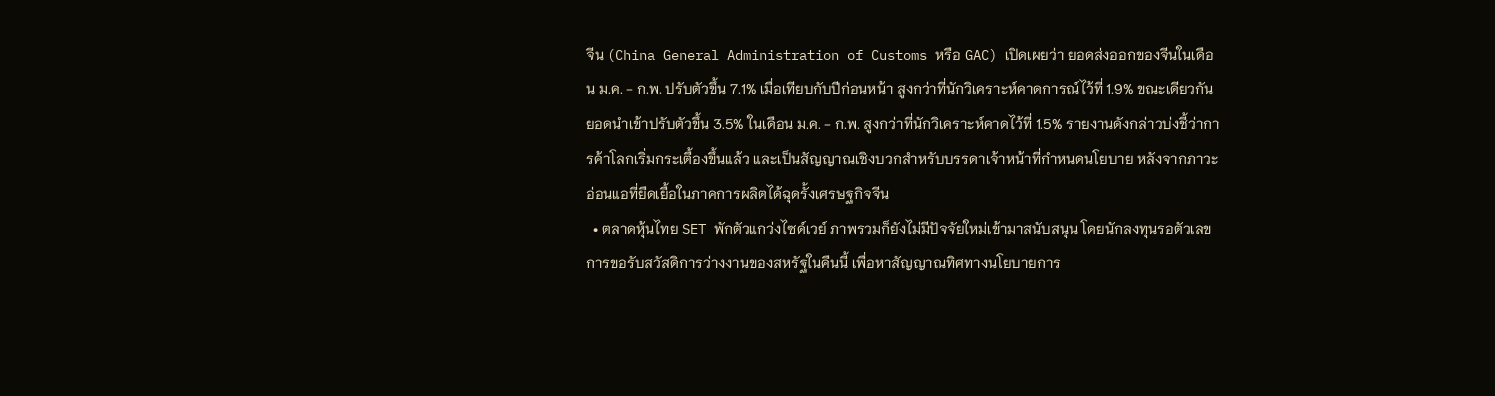จีน (China General Administration of Customs หรือ GAC) เปิดเผยว่า ยอดส่งออกของจีนในเดือน ม.ค. - ก.พ. ปรับตัวขึ้น 7.1% เมื่อเทียบกับปีก่อนหน้า สูงกว่าที่นักวิเคราะห์คาดการณ์ไว้ที่ 1.9% ขณะเดียวกันยอดนำเข้าปรับตัวขึ้น 3.5% ในเดือน ม.ค. - ก.พ. สูงกว่าที่นักวิเคราะห์คาดไว้ที่ 1.5% รายงานดังกล่าวบ่งชี้ว่าการค้าโลกเริ่มกระเตื้องขึ้นแล้ว และเป็นสัญญาณเชิงบวกสำหรับบรรดาเจ้าหน้าที่กำหนดนโยบาย หลังจากภาวะอ่อนแอที่ยืดเยื้อในภาคการผลิตได้ฉุดรั้งเศรษฐกิจจีน
  • ตลาดหุ้นไทย SET พักตัวแกว่งไซด์เวย์ ภาพรวมก็ยังไม่มีปัจจัยใหม่เข้ามาสนับสนุน โดยนักลงทุนรอตัวเลขการขอรับสวัสดิการว่างงานของสหรัฐในคืนนี้ เพื่อหาสัญญาณทิศทางนโยบายการ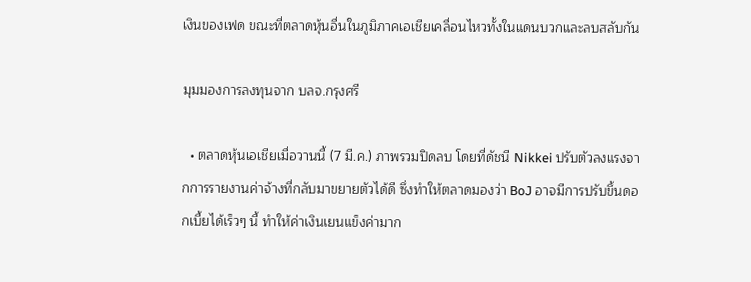เงินของเฟด ขณะที่ตลาดหุ้นอื่นในภูมิภาคเอเชียเคลื่อนไหวทั้งในแดนบวกและลบสลับกัน

มุมมองการลงทุนจาก บลจ.กรุงศรี

  • ตลาดหุ้นเอเชียเมื่อวานนี้ (7 มี.ค.) ภาพรวมปิดลบ โดยที่ดัชนี Nikkei ปรับตัวลงแรงจากการรายงานค่าจ้างที่กลับมาขยายตัวได้ดี ซึ่งทำให้ตลาดมองว่า BoJ อาจมีการปรับขึ้นดอกเบี้ยได้เร็วๆ นี้ ทำให้ค่าเงินเยนแข็งค่ามาก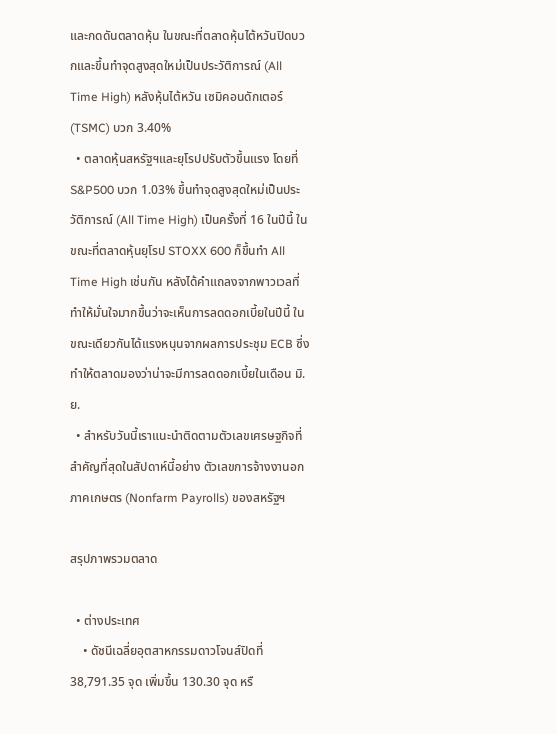และกดดันตลาดหุ้น ในขณะที่ตลาดหุ้นไต้หวันปิดบวกและขึ้นทำจุดสูงสุดใหม่เป็นประวัติการณ์ (All Time High) หลังหุ้นไต้หวัน เซมิคอนดักเตอร์ (TSMC) บวก 3.40%
  • ตลาดหุ้นสหรัฐฯและยุโรปปรับตัวขึ้นแรง โดยที่ S&P500 บวก 1.03% ขึ้นทำจุดสูงสุดใหม่เป็นประวัติการณ์ (All Time High) เป็นครั้งที่ 16 ในปีนี้ ในขณะที่ตลาดหุ้นยุโรป STOXX 600 ก็ขึ้นทำ All Time High เช่นกัน หลังได้คำแถลงจากพาวเวลที่ทำให้มั่นใจมากขึ้นว่าจะเห็นการลดดอกเบี้ยในปีนี้ ในขณะเดียวกันได้แรงหนุนจากผลการประชุม ECB ซึ่งทำให้ตลาดมองว่าน่าจะมีการลดดอกเบี้ยในเดือน มิ.ย.
  • สำหรับวันนี้เราแนะนำติดตามตัวเลขเศรษฐกิจที่สำคัญที่สุดในสัปดาห์นี้อย่าง ตัวเลขการจ้างงานอกภาคเกษตร (Nonfarm Payrolls) ของสหรัฐฯ

สรุปภาพรวมตลาด

  • ต่างประเทศ
    • ดัชนีเฉลี่ยอุตสาหกรรมดาวโจนส์ปิดที่ 38,791.35 จุด เพิ่มขึ้น 130.30 จุด หรื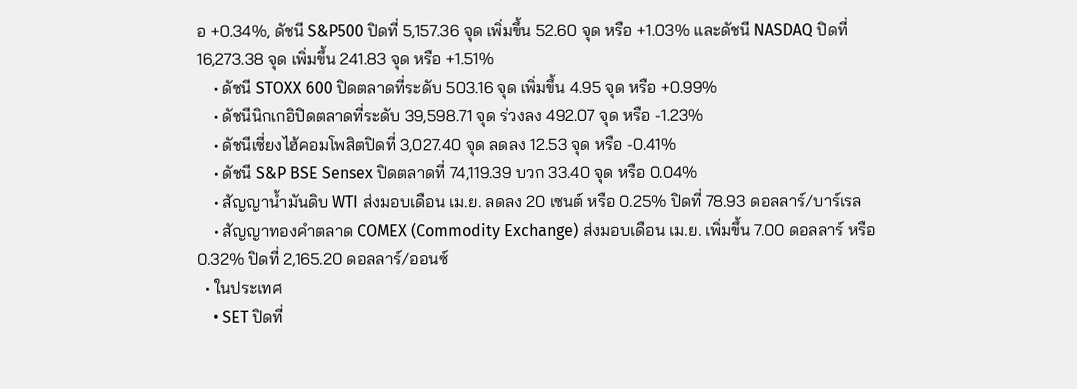อ +0.34%, ดัชนี S&P500 ปิดที่ 5,157.36 จุด เพิ่มขึ้น 52.60 จุด หรือ +1.03% และดัชนี NASDAQ ปิดที่ 16,273.38 จุด เพิ่มขึ้น 241.83 จุด หรือ +1.51%
    • ดัชนี STOXX 600 ปิดตลาดที่ระดับ 503.16 จุด เพิ่มขึ้น 4.95 จุด หรือ +0.99%
    • ดัชนีนิกเกอิปิดตลาดที่ระดับ 39,598.71 จุด ร่วงลง 492.07 จุด หรือ -1.23%
    • ดัชนีเซี่ยงไฮ้คอมโพสิตปิดที่ 3,027.40 จุด ลดลง 12.53 จุด หรือ -0.41%
    • ดัชนี S&P BSE Sensex ปิดตลาดที่ 74,119.39 บวก 33.40 จุด หรือ 0.04%
    • สัญญาน้ำมันดิบ WTI ส่งมอบเดือน เม.ย. ลดลง 20 เซนต์ หรือ 0.25% ปิดที่ 78.93 ดอลลาร์/บาร์เรล
    • สัญญาทองคำตลาด COMEX (Commodity Exchange) ส่งมอบเดือน เม.ย. เพิ่มขึ้น 7.00 ดอลลาร์ หรือ 0.32% ปิดที่ 2,165.20 ดอลลาร์/ออนซ์
  • ในประเทศ
    • SET ปิดที่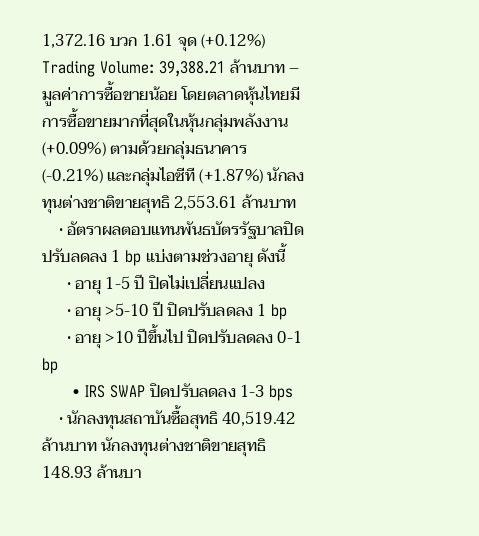1,372.16 บวก 1.61 จุด (+0.12%) Trading Volume: 39,388.21 ล้านบาท – มูลค่าการซื้อขายน้อย โดยตลาดหุ้นไทยมีการซื้อขายมากที่สุดในหุ้นกลุ่มพลังงาน (+0.09%) ตามด้วยกลุ่มธนาคาร (-0.21%) และกลุ่มไอซีที (+1.87%) นักลงทุนต่างชาติขายสุทธิ 2,553.61 ล้านบาท
    • อัตราผลตอบแทนพันธบัตรรัฐบาลปิดปรับลดลง 1 bp แบ่งตามช่วงอายุ ดังนี้
      • อายุ 1-5 ปี ปิดไม่เปลี่ยนแปลง
      • อายุ >5-10 ปี ปิดปรับลดลง 1 bp
      • อายุ >10 ปีขึ้นไป ปิดปรับลดลง 0-1 bp
      • IRS SWAP ปิดปรับลดลง 1-3 bps
    • นักลงทุนสถาบันซื้อสุทธิ 40,519.42 ล้านบาท นักลงทุนต่างชาติขายสุทธิ 148.93 ล้านบา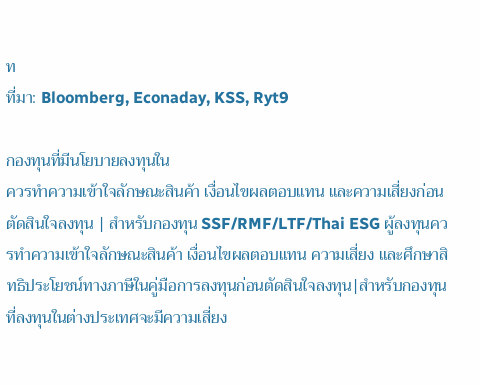ท
ที่มา: Bloomberg, Econaday, KSS, Ryt9

กองทุนที่มีนโยบายลงทุนใน
ควรทำความเข้าใจลักษณะสินค้า เงื่อนไขผลตอบแทน และความเสี่ยงก่อนตัดสินใจลงทุน | สำหรับกองทุน SSF/RMF/LTF/Thai ESG ผู้ลงทุนควรทำความเข้าใจลักษณะสินค้า เงื่อนไขผลตอบแทน ความเสี่ยง และศึกษาสิทธิประโยชน์ทางภาษีในคู่มือการลงทุนก่อนตัดสินใจลงทุน|สำหรับกองทุนที่ลงทุนในต่างประเทศจะมีความเสี่ยง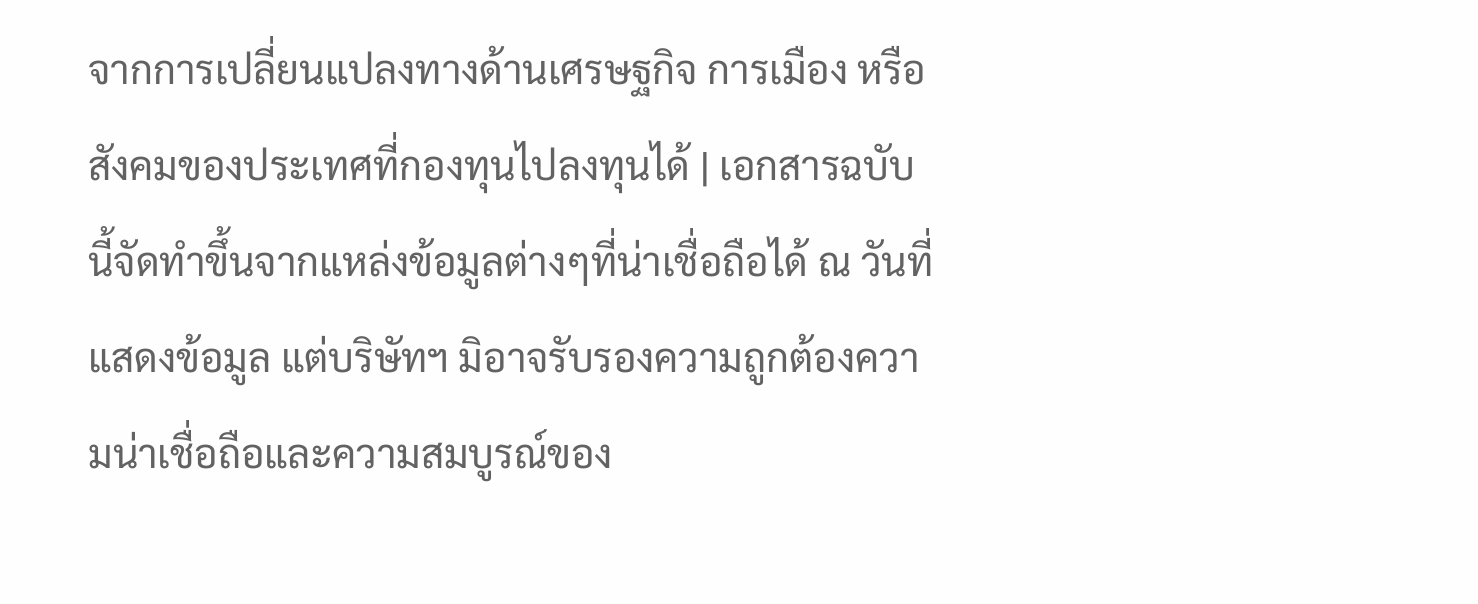จากการเปลี่ยนแปลงทางด้านเศรษฐกิจ การเมือง หรือสังคมของประเทศที่กองทุนไปลงทุนได้ | เอกสารฉบับนี้จัดทำขึ้นจากแหล่งข้อมูลต่างๆที่น่าเชื่อถือได้ ณ วันที่แสดงข้อมูล แต่บริษัทฯ มิอาจรับรองความถูกต้องความน่าเชื่อถือและความสมบูรณ์ของ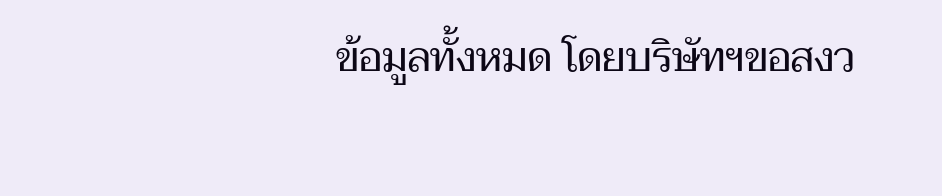ข้อมูลทั้งหมด โดยบริษัทฯขอสงว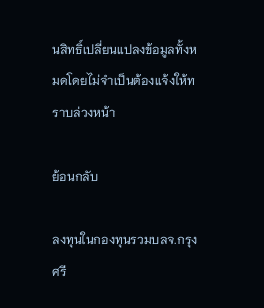นสิทธิ์เปลี่ยนแปลงข้อมูลทั้งหมดโดยไม่จำเป็นต้องแจ้งให้ทราบล่วงหน้า

ย้อนกลับ

ลงทุนในกองทุนรวมบลจ.กรุงศรี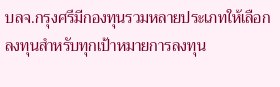บลจ.กรุงศรีมีกองทุนรวมหลายประเภทให้เลือกลงทุนสำหรับทุกเป้าหมายการลงทุน